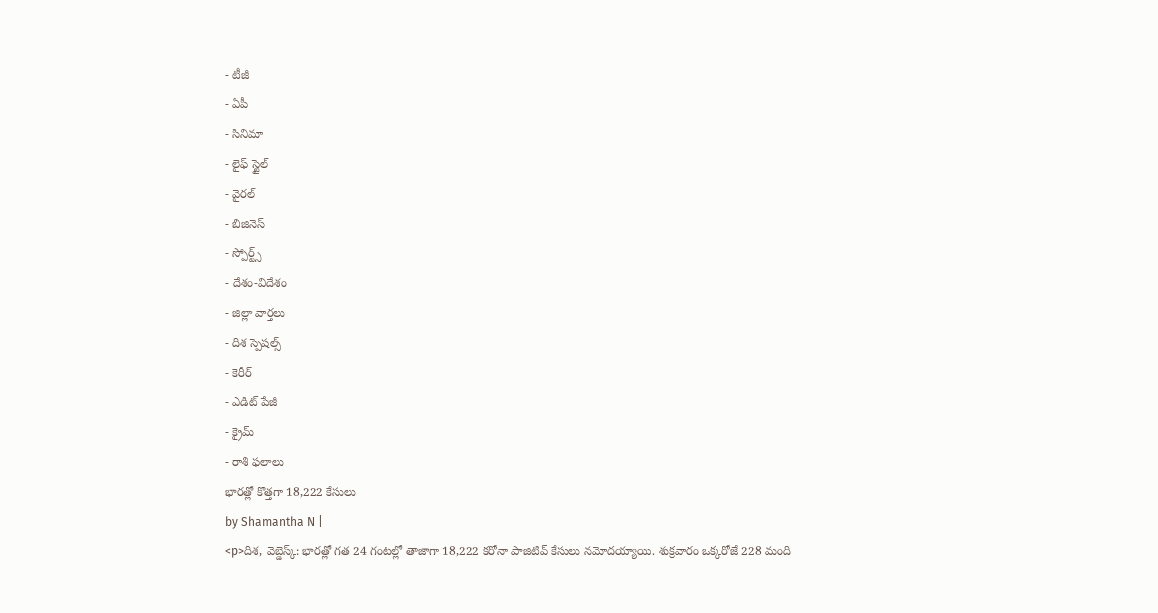- టీజీ
- ఏపీ
- సినిమా
- లైఫ్ స్టైల్
- వైరల్
- బిజినెస్
- స్పోర్ట్స్
- దేశం-విదేశం
- జిల్లా వార్తలు
- దిశ స్పెషల్స్
- కెరీర్
- ఎడిట్ పేజీ
- క్రైమ్
- రాశి ఫలాలు
భారత్లో కొత్తగా 18,222 కేసులు
by Shamantha N |
<p>దిశ, వెబ్డెస్క్: భారత్లో గత 24 గంటల్లో తాజాగా 18,222 కరోనా పాజిటివ్ కేసులు నమోదయ్యాయి. శుక్రవారం ఒక్కరోజే 228 మంది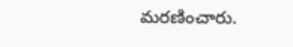మరణించారు.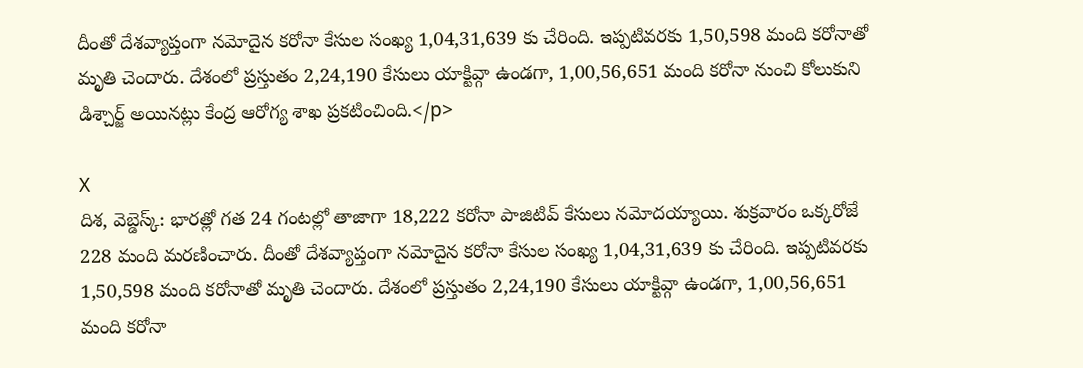దీంతో దేశవ్యాప్తంగా నమోదైన కరోనా కేసుల సంఖ్య 1,04,31,639 కు చేరింది. ఇప్పటివరకు 1,50,598 మంది కరోనాతో మృతి చెందారు. దేశంలో ప్రస్తుతం 2,24,190 కేసులు యాక్టివ్గా ఉండగా, 1,00,56,651 మంది కరోనా నుంచి కోలుకుని డిశ్చార్జ్ అయినట్లు కేంద్ర ఆరోగ్య శాఖ ప్రకటించింది.</p>

X
దిశ, వెబ్డెస్క్: భారత్లో గత 24 గంటల్లో తాజాగా 18,222 కరోనా పాజిటివ్ కేసులు నమోదయ్యాయి. శుక్రవారం ఒక్కరోజే 228 మంది మరణించారు. దీంతో దేశవ్యాప్తంగా నమోదైన కరోనా కేసుల సంఖ్య 1,04,31,639 కు చేరింది. ఇప్పటివరకు 1,50,598 మంది కరోనాతో మృతి చెందారు. దేశంలో ప్రస్తుతం 2,24,190 కేసులు యాక్టివ్గా ఉండగా, 1,00,56,651 మంది కరోనా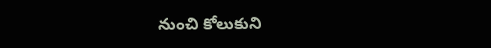నుంచి కోలుకుని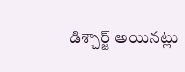డిశ్చార్జ్ అయినట్లు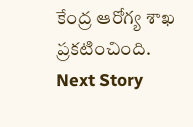కేంద్ర ఆరోగ్య శాఖ ప్రకటించింది.
Next Story